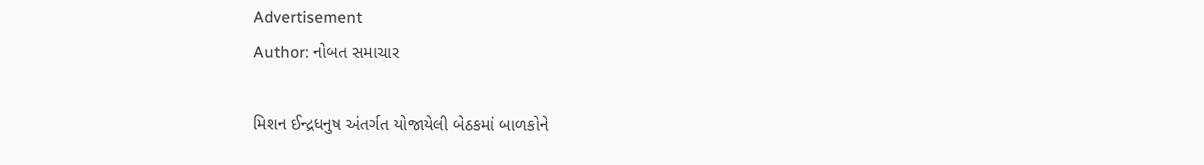Advertisement
Author: નોબત સમાચાર

મિશન ઈન્દ્રધનુષ અંતર્ગત યોજાયેલી બેઠકમાં બાળકોને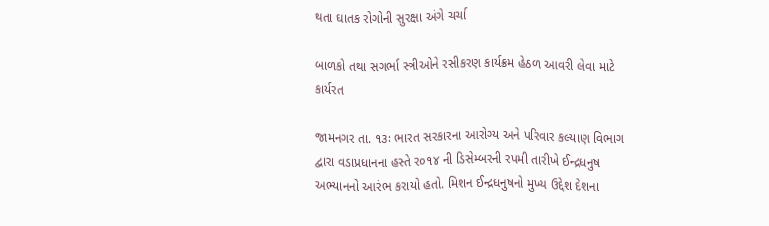થતા ઘાતક રોગોની સુરક્ષા અંગે ચર્ચા

બાળકો તથા સગર્ભા સ્ત્રીઓને રસીકરણ કાર્યક્રમ હેઠળ આવરી લેવા માટે કાર્યરત

જામનગર તા. ૧૩ઃ ભારત સરકારના આરોગ્ય અને પરિવાર કલ્યાણ વિભાગ દ્વારા વડાપ્રધાનના હસ્તે ર૦૧૪ ની ડિસેમ્બરની રપમી તારીખે ઈન્દ્રધનુષ અભ્યાનનો આરંભ કરાયો હતો. મિશન ઈન્દ્રધનુષનો મુખ્ય ઉદ્દેશ દેશના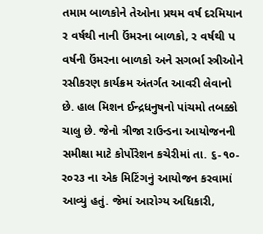તમામ બાળકોને તેઓના પ્રથમ વર્ષ દરમિયાન ર વર્ષથી નાની ઉંમરના બાળકો, ર વર્ષથી પ વર્ષની ઉંમરના બાળકો અને સગર્ભા સ્ત્રીઓને રસીકરણ કાર્યક્રમ અંતર્ગત આવરી લેવાનો છે. હાલ મિશન ઈન્દ્રધનુષનો પાંચમો તબક્કો ચાલુ છે. જેનો ત્રીજા રાઉન્ડના આયોજનની સમીક્ષા માટે કોર્પોરેશન કચેરીમાં તા. ૬-૧૦-ર૦ર૩ ના એક મિટિંગનું આયોજન કરવામાં આવ્યું હતું. જેમાં આરોગ્ય અધિકારી,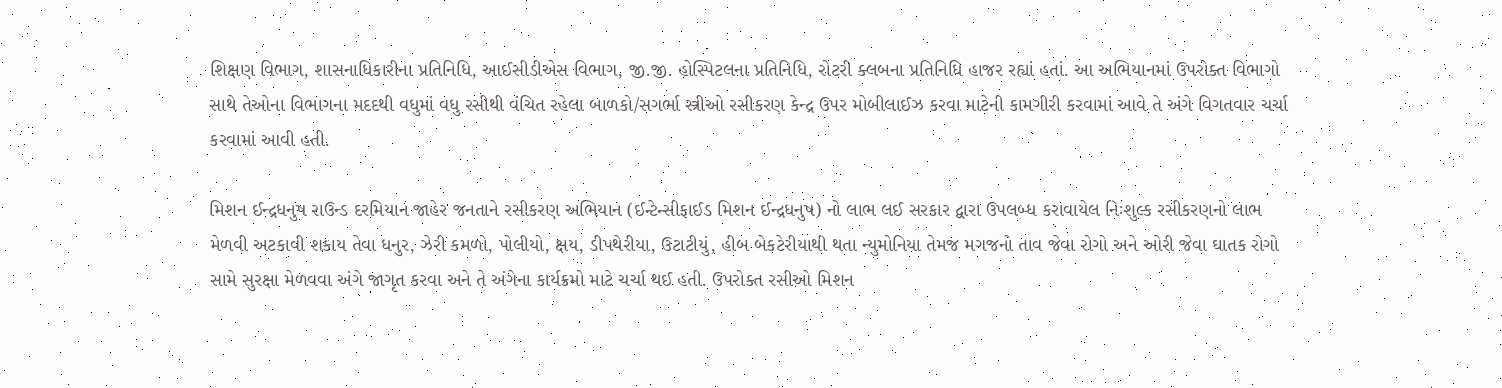શિક્ષણ વિભાગ, શાસનાધિકારીના પ્રતિનિધિ, આઈસીડીએસ વિભાગ, જી.જી. હોસ્પિટલના પ્રતિનિધિ, રોટરી ક્લબના પ્રતિનિધિ હાજર રહ્યાં હતાં. આ અભિયાનમાં ઉપરોક્ત વિભાગો સાથે તેઓના વિભાગના મદદથી વધુમાં વધુ રસીથી વંચિત રહેલા બાળકો/સગર્ભા સ્ત્રીઓ રસીકરણ કેન્દ્ર ઉપર મોબીલાઈઝ કરવા માટેની કામગીરી કરવામાં આવે તે અંગે વિગતવાર ચર્ચા કરવામાં આવી હતી.

મિશન ઈન્દ્રધનુષ રાઉન્ડ દરમિયાન જાહેર જનતાને રસીકરણ અભિયાન (ઈન્ટેન્સીફાઈડ મિશન ઈન્દ્રધનુષ) નો લાભ લઈ સરકાર દ્વારા ઉપલબ્ધ કરાવાયેલ નિઃશુલ્ક રસીકરણનો લાભ મેળવી અટકાવી શકાય તેવા ધનુર, ઝેરી કમળો, પોલીયો, ક્ષય, ડીપથેરીયા, ઉટાટીયું, હીબ બેકટેરીયાથી થતા ન્યુમોનિયા તેમજ મગજનો તાવ જેવા રોગો અને ઓરી જેવા ઘાતક રોગો સામે સુરક્ષા મેળવવા અંગે જાગૃત કરવા અને તે અંગેના કાર્યક્રમો માટે ચર્ચા થઈ હતી. ઉપરોક્ત રસીઓ મિશન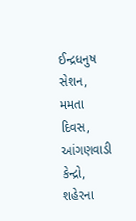ઈન્દ્રધનુષ સેશન, મમતા દિવસ, આંગણવાડી કેન્દ્રો, શહેરના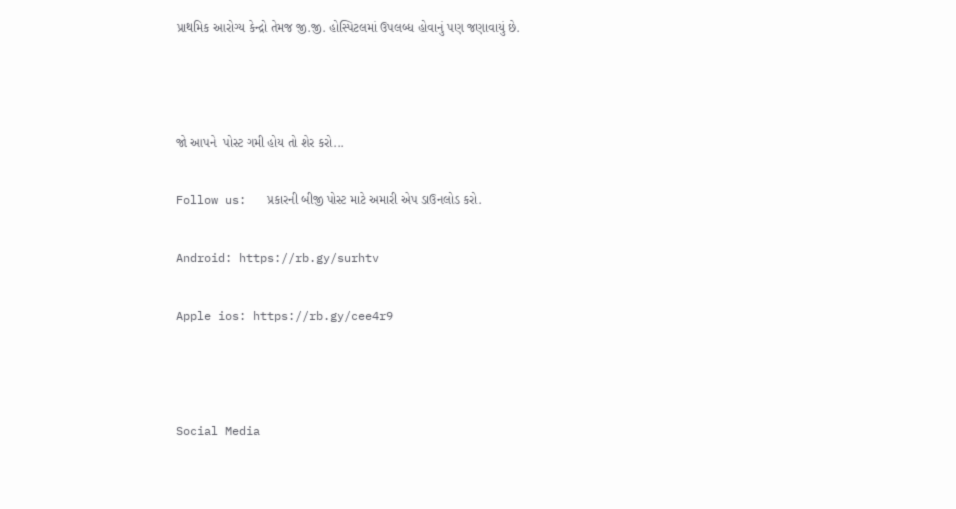પ્રાથમિક આરોગ્ય કેન્દ્રો તેમજ જી.જી. હોસ્પિટલમાં ઉપલબ્ધ હોવાનું પણ જણાવાયું છે.



જો આપને  પોસ્ટ ગમી હોય તો શેર કરો...

Follow us:   પ્રકારની બીજી પોસ્ટ માટે અમારી એપ ડાઉનલોડ કરો.

Android: https://rb.gy/surhtv

Apple ios: https://rb.gy/cee4r9



Social Media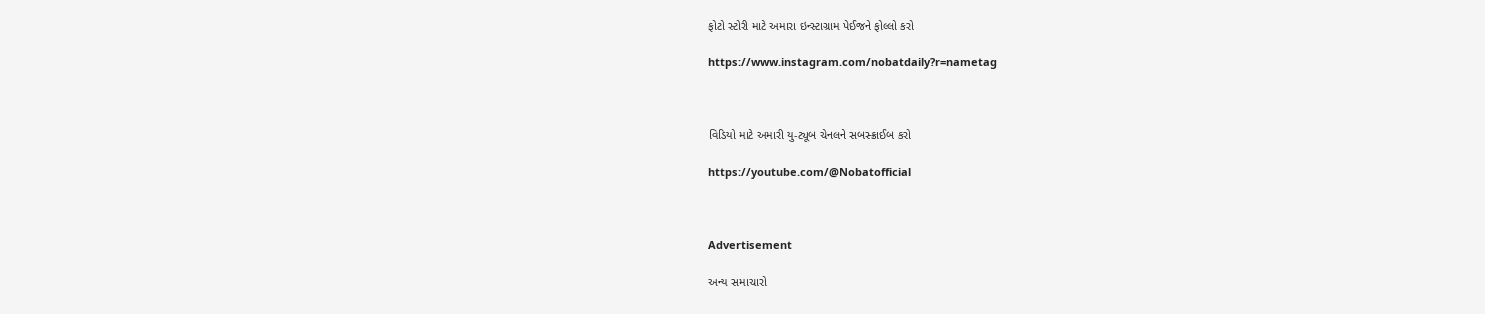ફોટો સ્ટોરી માટે અમારા ઇન્સ્ટાગ્રામ પેઈજને ફોલ્લો કરો

https://www.instagram.com/nobatdaily?r=nametag



વિડિયો માટે અમારી યુ-ટ્યૂબ ચેનલને સબસ્ક્રાઈબ કરો

https://youtube.com/@Nobatofficial



Advertisement

અન્ય સમાચારો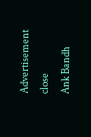Advertisement
close
Ank Bandh